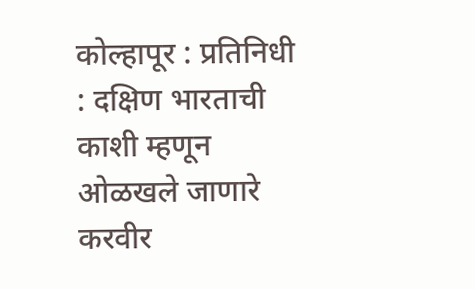कोल्हापूर : प्रतिनिधी : दक्षिण भारताची काशी म्हणून ओळखले जाणारे करवीर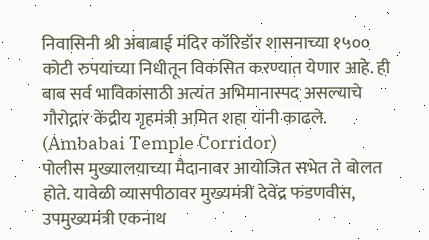निवासिनी श्री अंबाबाई मंदिर कॉरिडॉर शासनाच्या १५०० कोटी रुपयांच्या निधीतून विकसित करण्यात येणार आहे. ही बाब सर्व भाविकांसाठी अत्यंत अभिमानास्पद असल्याचे गौरोद्गार केंद्रीय गृहमंत्री अमित शहा यांनी काढले. (Ambabai Temple Corridor)
पोलीस मुख्यालयाच्या मैदानावर आयोजित सभेत ते बोलत होते. यावेळी व्यासपीठावर मुख्यमंत्री देवेंद्र फडणवीस, उपमुख्यमंत्री एकनाथ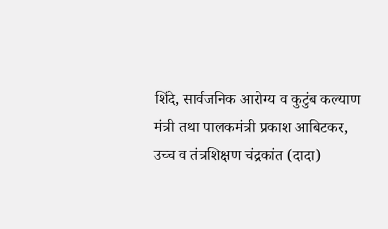शिंदे, सार्वजनिक आरोग्य व कुटुंब कल्याण मंत्री तथा पालकमंत्री प्रकाश आबिटकर, उच्च व तंत्रशिक्षण चंद्रकांत (दादा)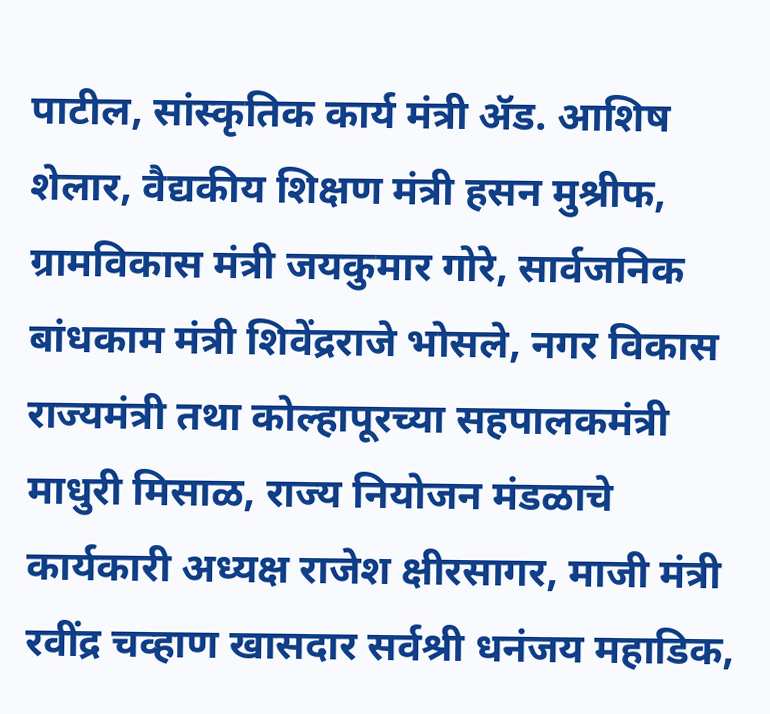पाटील, सांस्कृतिक कार्य मंत्री ॲड. आशिष शेलार, वैद्यकीय शिक्षण मंत्री हसन मुश्रीफ, ग्रामविकास मंत्री जयकुमार गोरे, सार्वजनिक बांधकाम मंत्री शिवेंद्रराजे भोसले, नगर विकास राज्यमंत्री तथा कोल्हापूरच्या सहपालकमंत्री माधुरी मिसाळ, राज्य नियोजन मंडळाचे कार्यकारी अध्यक्ष राजेश क्षीरसागर, माजी मंत्री रवींद्र चव्हाण खासदार सर्वश्री धनंजय महाडिक,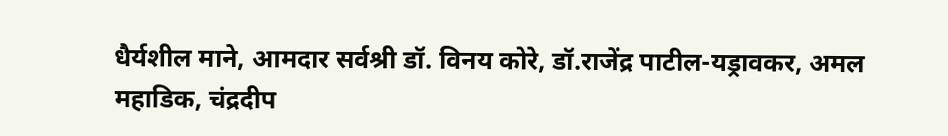धैर्यशील माने, आमदार सर्वश्री डॉ. विनय कोरे, डॉ.राजेंद्र पाटील-यड्रावकर, अमल महाडिक, चंद्रदीप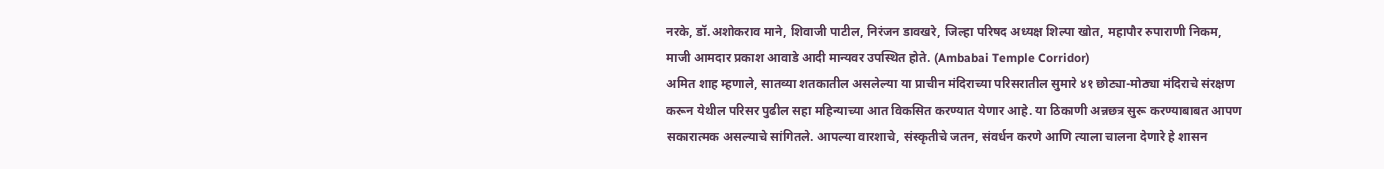नरके, डॉ.अशोकराव माने, शिवाजी पाटील, निरंजन डावखरे, जिल्हा परिषद अध्यक्ष शिल्पा खोत, महापौर रुपाराणी निकम, माजी आमदार प्रकाश आवाडे आदी मान्यवर उपस्थित होते. (Ambabai Temple Corridor)
अमित शाह म्हणाले, सातव्या शतकातील असलेल्या या प्राचीन मंदिराच्या परिसरातील सुमारे ४१ छोट्या-मोठ्या मंदिराचे संरक्षण करून येथील परिसर पुढील सहा महिन्याच्या आत विकसित करण्यात येणार आहे. या ठिकाणी अन्नछत्र सुरू करण्याबाबत आपण सकारात्मक असल्याचे सांगितले. आपल्या वारशाचे, संस्कृतीचे जतन, संवर्धन करणे आणि त्याला चालना देणारे हे शासन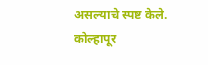असल्याचे स्पष्ट केले.
कोल्हापूर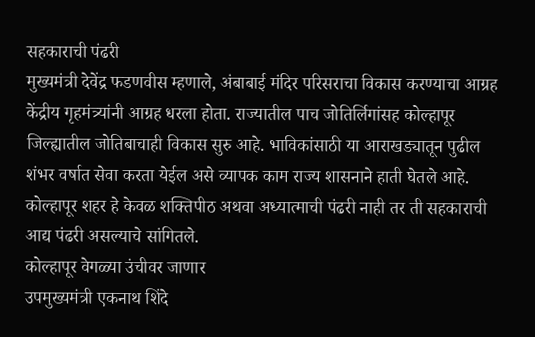सहकाराची पंढरी
मुख्यमंत्री देवेंद्र फडणवीस म्हणाले, अंबाबाई मंदिर परिसराचा विकास करण्याचा आग्रह केंद्रीय गृहमंत्र्यांनी आग्रह धरला होता. राज्यातील पाच जोतिर्लिगांसह कोल्हापूर जिल्ह्यातील जोतिबाचाही विकास सुरु आहे. भाविकांसाठी या आराखड्यातून पुढील शंभर वर्षात सेवा करता येईल असे व्यापक काम राज्य शासनाने हाती घेतले आहे. कोल्हापूर शहर हे केवळ शक्तिपीठ अथवा अध्यात्माची पंढरी नाही तर ती सहकाराची आद्य पंढरी असल्याचे सांगितले.
कोल्हापूर वेगळ्या उंचीवर जाणार
उपमुख्यमंत्री एकनाथ शिंदे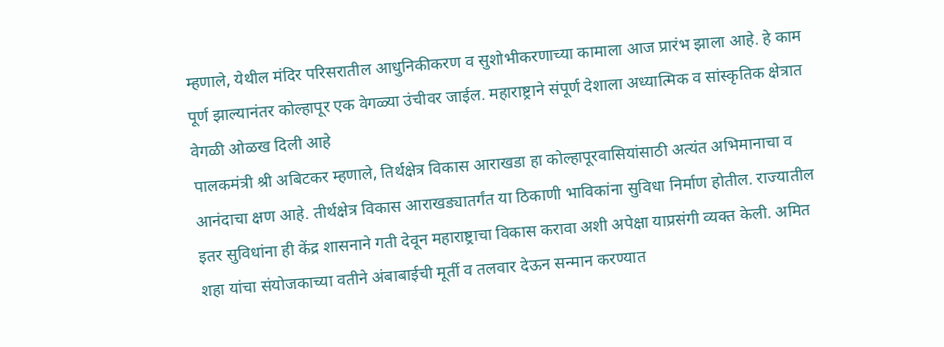म्हणाले, येथील मंदिर परिसरातील आधुनिकीकरण व सुशोभीकरणाच्या कामाला आज प्रारंभ झाला आहे. हे काम पूर्ण झाल्यानंतर कोल्हापूर एक वेगळ्या उंचीवर जाईल. महाराष्ट्राने संपूर्ण देशाला अध्यात्मिक व सांस्कृतिक क्षेत्रात वेगळी ओळख दिली आहे
पालकमंत्री श्री अबिटकर म्हणाले, तिर्थक्षेत्र विकास आराखडा हा कोल्हापूरवासियांसाठी अत्यंत अभिमानाचा व आनंदाचा क्षण आहे. तीर्थक्षेत्र विकास आराखड्यातर्गंत या ठिकाणी भाविकांना सुविधा निर्माण होतील. राज्यातील इतर सुविधांना ही केंद्र शासनाने गती देवून महाराष्ट्राचा विकास करावा अशी अपेक्षा याप्रसंगी व्यक्त केली. अमित शहा यांचा संयोजकाच्या वतीने अंबाबाईची मूर्ती व तलवार देऊन सन्मान करण्यात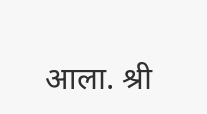आला. श्री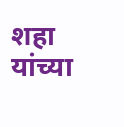शहा यांच्या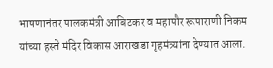भाषणानंतर पालकमंत्री आबिटकर व महापौर रूपाराणी निकम यांच्या हस्ते मंदिर विकास आराखडा गृहमंत्र्यांना देण्यात आला.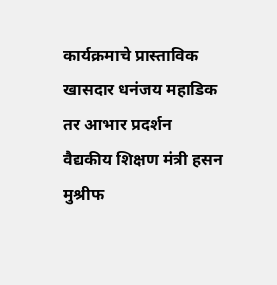कार्यक्रमाचे प्रास्ताविक खासदार धनंजय महाडिक तर आभार प्रदर्शन वैद्यकीय शिक्षण मंत्री हसन मुश्रीफ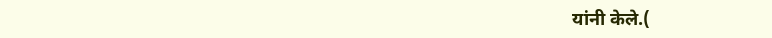यांनी केले.(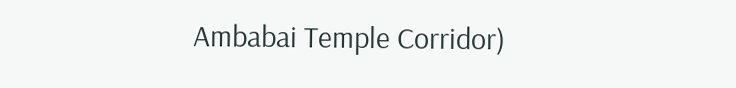Ambabai Temple Corridor)